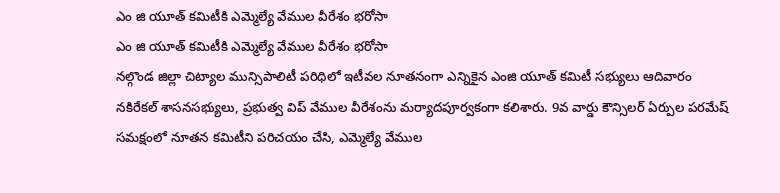ఎం జి యూత్ కమిటీకి ఎమ్మెల్యే వేముల వీరేశం భరోసా
ఎం జి యూత్ కమిటీకి ఎమ్మెల్యే వేముల వీరేశం భరోసా
నల్గొండ జిల్లా చిట్యాల మున్సిపాలిటీ పరిధిలో ఇటీవల నూతనంగా ఎన్నికైన ఎంజి యూత్ కమిటీ సభ్యులు ఆదివారం నకిరేకల్ శాసనసభ్యులు, ప్రభుత్వ విప్ వేముల వీరేశంను మర్యాదపూర్వకంగా కలిశారు. 9వ వార్డు కౌన్సిలర్ ఏర్పుల పరమేష్ సమక్షంలో నూతన కమిటీని పరిచయం చేసి, ఎమ్మెల్యే వేముల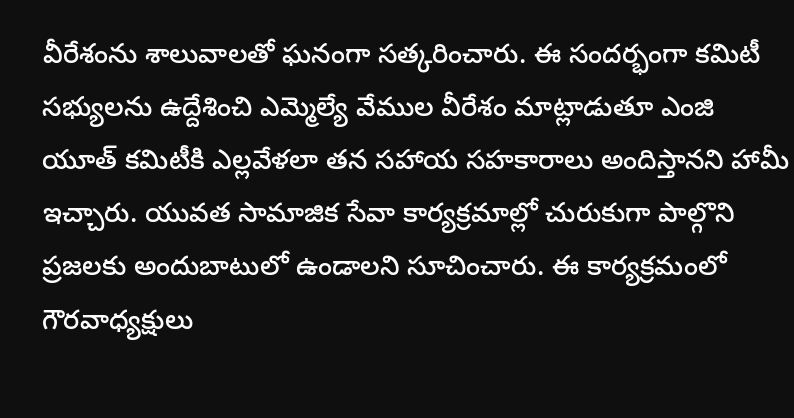వీరేశంను శాలువాలతో ఘనంగా సత్కరించారు. ఈ సందర్భంగా కమిటీ సభ్యులను ఉద్దేశించి ఎమ్మెల్యే వేముల వీరేశం మాట్లాడుతూ ఎంజి యూత్ కమిటీకి ఎల్లవేళలా తన సహాయ సహకారాలు అందిస్తానని హామీ ఇచ్చారు. యువత సామాజిక సేవా కార్యక్రమాల్లో చురుకుగా పాల్గొని ప్రజలకు అందుబాటులో ఉండాలని సూచించారు. ఈ కార్యక్రమంలో గౌరవాధ్యక్షులు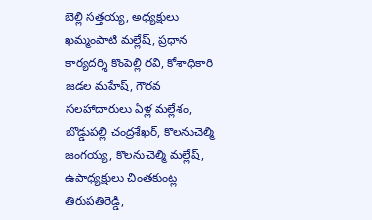బెల్లి సత్తయ్య, అధ్యక్షులు ఖమ్మంపాటి మల్లేష్, ప్రధాన కార్యదర్శి కొంపెల్లి రవి, కోశాధికారి జడల మహేష్, గౌరవ సలహాదారులు ఏళ్ల మల్లేశం, బొడ్డుపల్లి చంద్రశేఖర్, కొలనుచెల్మి జంగయ్య, కొలనుచెల్మి మల్లేష్, ఉపాధ్యక్షులు చింతకుంట్ల తిరుపతిరెడ్డి,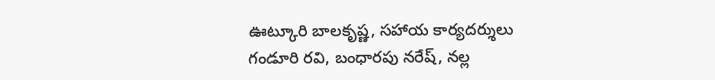ఊట్కూరి బాలకృష్ణ, సహాయ కార్యదర్శులు గండూరి రవి, బంధారపు నరేష్, నల్ల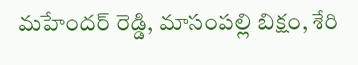మహేందర్ రెడ్డి, మాసంపల్లి బిక్షం, శేరి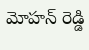మోహన్ రెడ్డి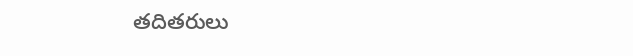తదితరులు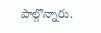పాల్గొన్నారు.